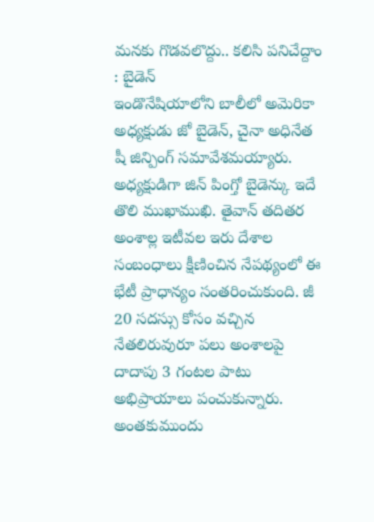మనకు గొడవలొద్దు.. కలిసి పనిచేద్దాం : బైడెన్
ఇండొనేషియాలోని బాలీలో అమెరికా అధ్యక్షుడు జో బైడెన్, చైనా అధినేత షీ జిన్పింగ్ సమావేశమయ్యారు. అధ్యక్షుడిగా జిన్ పింగ్తో బైడెన్కు ఇదే తొలి ముఖాముఖి. తైవాన్ తదితర అంశాల్ల ఇటీవల ఇరు దేశాల సంబంధాలు క్షీణించిన నేపథ్యంలో ఈ భేటీ ప్రాధాన్యం సంతరించుకుంది. జీ 20 సదస్సు కోసం వచ్చిన నేతలిరువురూ పలు అంశాలపై దాదాపు 3 గంటల పాటు అభిప్రాయాలు పంచుకున్నారు. అంతకుముందు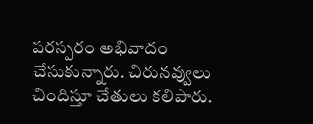పరస్పరం అభివాదం చేసుకున్నారు. చిరునవ్వులు చిందిస్తూ చేతులు కలిపారు.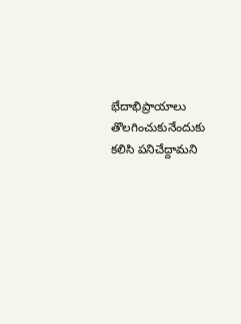భేదాభిప్రాయాలు తొలగించుకునేందుకు కలిసి పనిచేద్దామని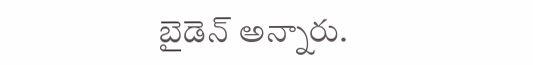బైడెన్ అన్నారు.